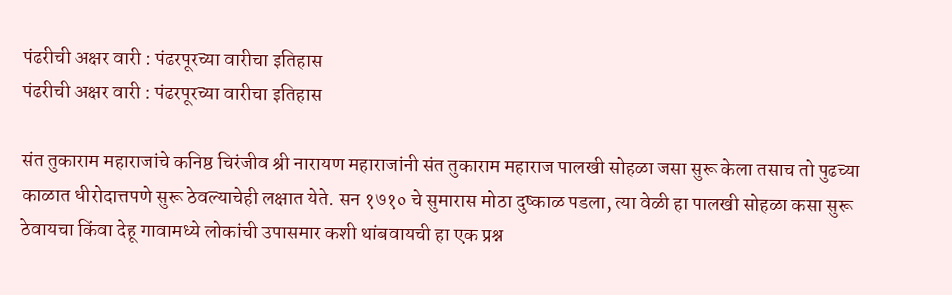पंढरीची अक्षर वारी : पंढरपूरच्या वारीचा इतिहास
पंढरीची अक्षर वारी : पंढरपूरच्या वारीचा इतिहास

संत तुकाराम महाराजांचे कनिष्ठ चिरंजीव श्री नारायण महाराजांनी संत तुकाराम महाराज पालखी सोहळा जसा सुरू केला तसाच तो पुढच्या काळात धीरोदात्तपणे सुरू ठेवल्याचेही लक्षात येते. सन १७१० चे सुमारास मोठा दुष्काळ पडला, त्या वेळी हा पालखी सोहळा कसा सुरू ठेवायचा किंवा देहू गावामध्ये लोकांची उपासमार कशी थांबवायची हा एक प्रश्न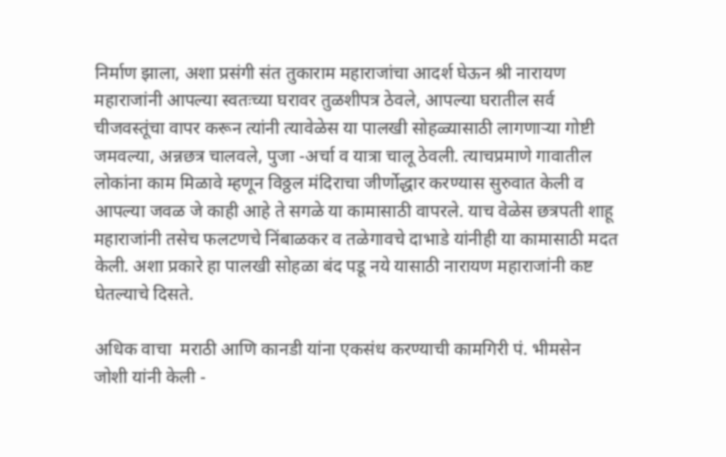निर्माण झाला, अशा प्रसंगी संत तुकाराम महाराजांचा आदर्श घेऊन श्री नारायण महाराजांनी आपल्या स्वतःच्या घरावर तुळशीपत्र ठेवले, आपल्या घरातील सर्व चीजवस्तूंचा वापर करून त्यांनी त्यावेळेस या पालखी सोहळ्यासाठी लागणाऱ्या गोष्टी जमवल्या, अन्नछत्र चालवले, पुजा -अर्चा व यात्रा चालू ठेवली. त्याचप्रमाणे गावातील लोकांना काम मिळावे म्हणून विठ्ठल मंदिराचा जीर्णोद्धार करण्यास सुरुवात केली व आपल्या जवळ जे काही आहे ते सगळे या कामासाठी वापरले. याच वेळेस छत्रपती शाहू महाराजांनी तसेच फलटणचे निंबाळकर व तळेगावचे दाभाडे यांनीही या कामासाठी मदत केली. अशा प्रकारे हा पालखी सोहळा बंद पडू नये यासाठी नारायण महाराजांनी कष्ट घेतल्याचे दिसते.

अधिक वाचा  मराठी आणि कानडी यांना एकसंध करण्याची कामगिरी पं. भीमसेन जोशी यांनी केली -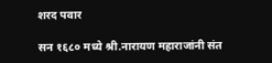शरद पवार

सन १६८० मध्ये श्री.नारायण महाराजांनी संत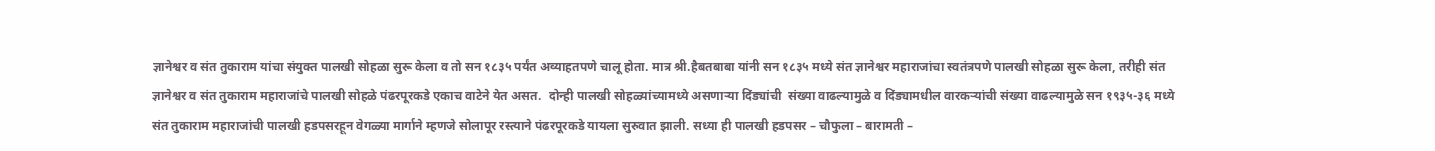ज्ञानेश्वर व संत तुकाराम यांचा संयुक्त पालखी सोहळा सुरू केला व तो सन १८३५ पर्यंत अव्याहतपणे चालू होता. मात्र श्री.हैबतबाबा यांनी सन १८३५ मध्ये संत ज्ञानेश्वर महाराजांचा स्वतंत्रपणे पालखी सोहळा सुरू केला, तरीही संत ज्ञानेश्वर व संत तुकाराम महाराजांचे पालखी सोहळे पंढरपूरकडे एकाच वाटेने येत असत.  दोन्ही पालखी सोहळ्यांच्यामध्ये असणाऱ्या दिंड्यांची  संख्या वाढल्यामुळे व दिंड्यामधील वारकऱ्यांची संख्या वाढल्यामुळे सन १९३५-३६ मध्ये संत तुकाराम महाराजांची पालखी हडपसरहून वेगळ्या मार्गाने म्हणजे सोलापूर रस्त्याने पंढरपूरकडे यायला सुरुवात झाली. सध्या ही पालखी हडपसर – चौफुला – बारामती –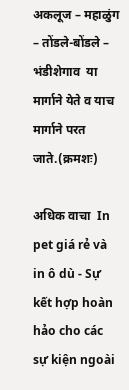अकलूज – महाळुंग – तोंडले-बोंडले – भंडीशेगाव  या मार्गाने येते व याच मार्गाने परत जाते.(क्रमशः)

अधिक वाचा  In pet giá rẻ và in ô dù - Sự kết hợp hoàn hảo cho các sự kiện ngoài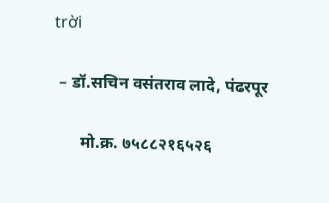trời

 – डॉ.सचिन वसंतराव लादे, पंढरपूर

      मो.क्र. ७५८८२१६५२६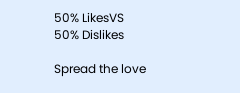50% LikesVS
50% Dislikes

Spread the love